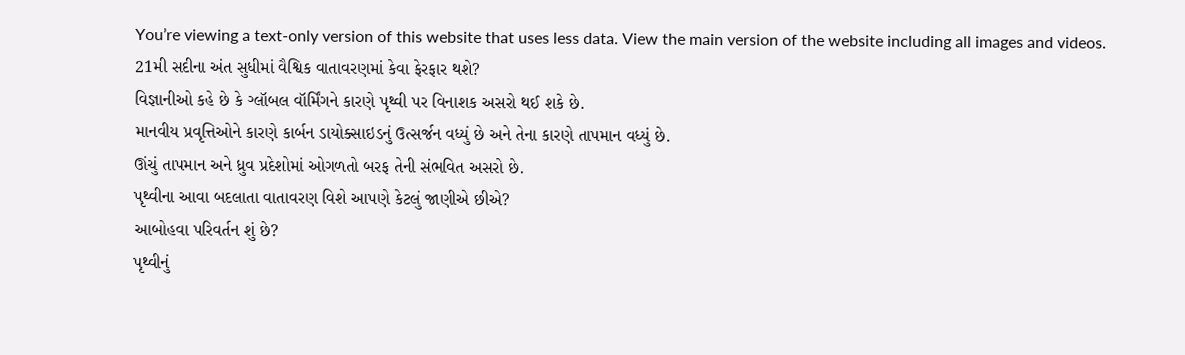You’re viewing a text-only version of this website that uses less data. View the main version of the website including all images and videos.
21મી સદીના અંત સુધીમાં વૈશ્વિક વાતાવરણમાં કેવા ફેરફાર થશે?
વિજ્ઞાનીઓ કહે છે કે ગ્લૉબલ વૉર્મિંગને કારણે પૃથ્વી પર વિનાશક અસરો થઈ શકે છે.
માનવીય પ્રવૃત્તિઓને કારણે કાર્બન ડાયોક્સાઇડનું ઉત્સર્જન વધ્યું છે અને તેના કારણે તાપમાન વધ્યું છે.
ઊંચું તાપમાન અને ધ્રુવ પ્રદેશોમાં ઓગળતો બરફ તેની સંભવિત અસરો છે.
પૃથ્વીના આવા બદલાતા વાતાવરણ વિશે આપણે કેટલું જાણીએ છીએ?
આબોહવા પરિવર્તન શું છે?
પૃથ્વીનું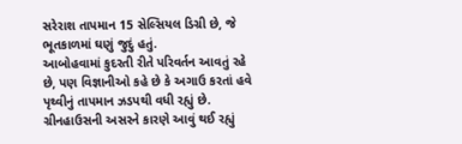સરેરાશ તાપમાન 15 સેલ્સિયલ ડિગ્રી છે, જે ભૂતકાળમાં ઘણું જુદું હતું.
આબોહવામાં કુદરતી રીતે પરિવર્તન આવતું રહે છે, પણ વિજ્ઞાનીઓ કહે છે કે અગાઉ કરતાં હવે પૃથ્વીનું તાપમાન ઝડપથી વધી રહ્યું છે.
ગ્રીનહાઉસની અસરને કારણે આવું થઈ રહ્યું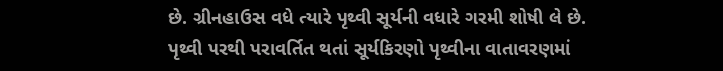છે. ગ્રીનહાઉસ વધે ત્યારે પૃથ્વી સૂર્યની વધારે ગરમી શોષી લે છે.
પૃથ્વી પરથી પરાવર્તિત થતાં સૂર્યકિરણો પૃથ્વીના વાતાવરણમાં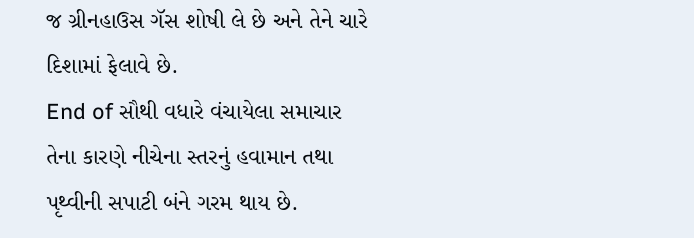જ ગ્રીનહાઉસ ગૅસ શોષી લે છે અને તેને ચારે દિશામાં ફેલાવે છે.
End of સૌથી વધારે વંચાયેલા સમાચાર
તેના કારણે નીચેના સ્તરનું હવામાન તથા પૃથ્વીની સપાટી બંને ગરમ થાય છે.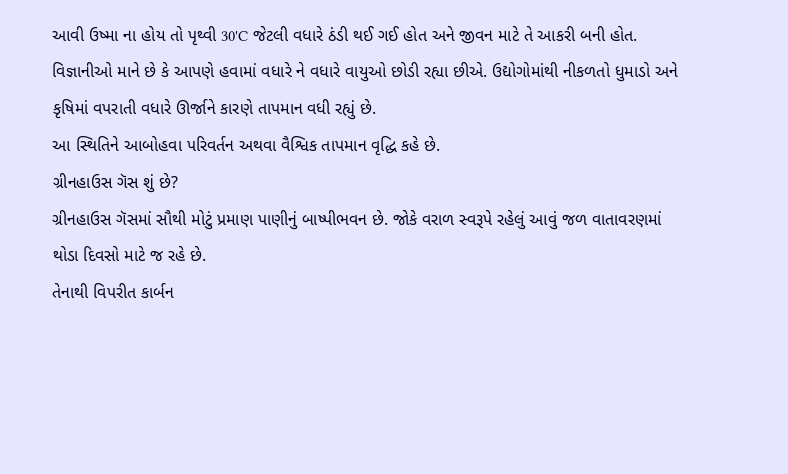આવી ઉષ્મા ના હોય તો પૃથ્વી 30'C જેટલી વધારે ઠંડી થઈ ગઈ હોત અને જીવન માટે તે આકરી બની હોત.
વિજ્ઞાનીઓ માને છે કે આપણે હવામાં વધારે ને વધારે વાયુઓ છોડી રહ્યા છીએ. ઉદ્યોગોમાંથી નીકળતો ધુમાડો અને કૃષિમાં વપરાતી વધારે ઊર્જાને કારણે તાપમાન વધી રહ્યું છે.
આ સ્થિતિને આબોહવા પરિવર્તન અથવા વૈશ્વિક તાપમાન વૃદ્ધિ કહે છે.
ગ્રીનહાઉસ ગૅસ શું છે?
ગ્રીનહાઉસ ગૅસમાં સૌથી મોટું પ્રમાણ પાણીનું બાષ્પીભવન છે. જોકે વરાળ સ્વરૂપે રહેલું આવું જળ વાતાવરણમાં થોડા દિવસો માટે જ રહે છે.
તેનાથી વિપરીત કાર્બન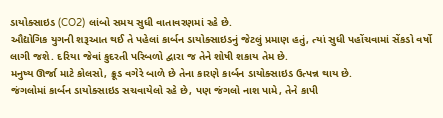ડાયોક્સાઇડ (CO2) લાંબો સમય સુધી વાતાવરણમાં રહે છે.
ઔદ્યોગિક યુગની શરૂઆત થઈ તે પહેલાં કાર્બન ડાયોક્સાઇડનું જેટલું પ્રમાણ હતું, ત્યાં સુધી પહોંચવામાં સેંકડો વર્ષો લાગી જશે. દરિયા જેવાં કુદરતી પરિબળો દ્વારા જ તેને શોષી શકાય તેમ છે.
મનુષ્ય ઊર્જા માટે કોલસો, ક્રૂડ વગેરે બાળે છે તેના કારણે કાર્બન ડાયોક્સાઇડ ઉત્પન્ન થાય છે.
જંગલોમાં કાર્બન ડાયોક્સાઇડ સચવાયેલો રહે છે, પણ જંગલો નાશ પામે, તેને કાપી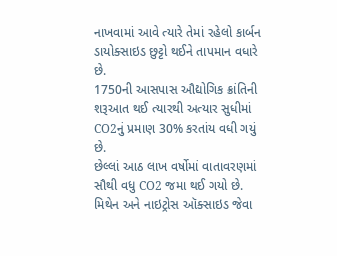નાખવામાં આવે ત્યારે તેમાં રહેલો કાર્બન ડાયોક્સાઇડ છુટ્ટો થઈને તાપમાન વધારે છે.
1750ની આસપાસ ઔદ્યોગિક ક્રાંતિની શરૂઆત થઈ ત્યારથી અત્યાર સુધીમાં CO2નું પ્રમાણ 30% કરતાંય વધી ગયું છે.
છેલ્લાં આઠ લાખ વર્ષોમાં વાતાવરણમાં સૌથી વધુ CO2 જમા થઈ ગયો છે.
મિથેન અને નાઇટ્રોસ ઑક્સાઇડ જેવા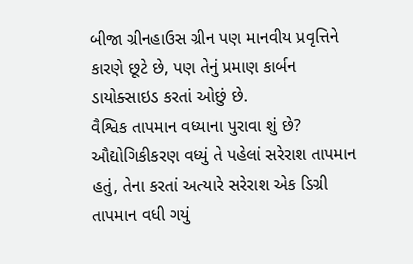બીજા ગ્રીનહાઉસ ગ્રીન પણ માનવીય પ્રવૃત્તિને કારણે છૂટે છે, પણ તેનું પ્રમાણ કાર્બન ડાયોક્સાઇડ કરતાં ઓછું છે.
વૈશ્વિક તાપમાન વધ્યાના પુરાવા શું છે?
ઔદ્યોગિકીકરણ વધ્યું તે પહેલાં સરેરાશ તાપમાન હતું, તેના કરતાં અત્યારે સરેરાશ એક ડિગ્રી તાપમાન વધી ગયું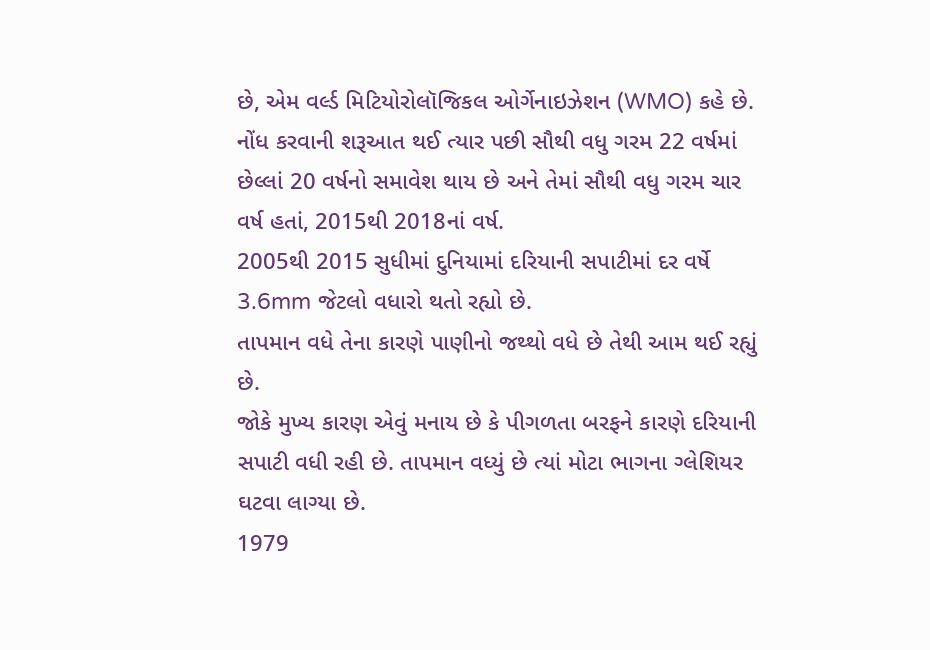છે, એમ વર્લ્ડ મિટિયોરોલૉજિકલ ઓર્ગેનાઇઝેશન (WMO) કહે છે.
નોંધ કરવાની શરૂઆત થઈ ત્યાર પછી સૌથી વધુ ગરમ 22 વર્ષમાં છેલ્લાં 20 વર્ષનો સમાવેશ થાય છે અને તેમાં સૌથી વધુ ગરમ ચાર વર્ષ હતાં, 2015થી 2018નાં વર્ષ.
2005થી 2015 સુધીમાં દુનિયામાં દરિયાની સપાટીમાં દર વર્ષે 3.6mm જેટલો વધારો થતો રહ્યો છે.
તાપમાન વધે તેના કારણે પાણીનો જથ્થો વધે છે તેથી આમ થઈ રહ્યું છે.
જોકે મુખ્ય કારણ એવું મનાય છે કે પીગળતા બરફને કારણે દરિયાની સપાટી વધી રહી છે. તાપમાન વધ્યું છે ત્યાં મોટા ભાગના ગ્લેશિયર ઘટવા લાગ્યા છે.
1979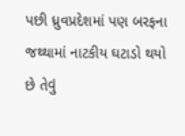પછી ધ્રુવપ્રદેશમાં પણ બરફના જથ્થામાં નાટકીય ઘટાડો થયો છે તેવું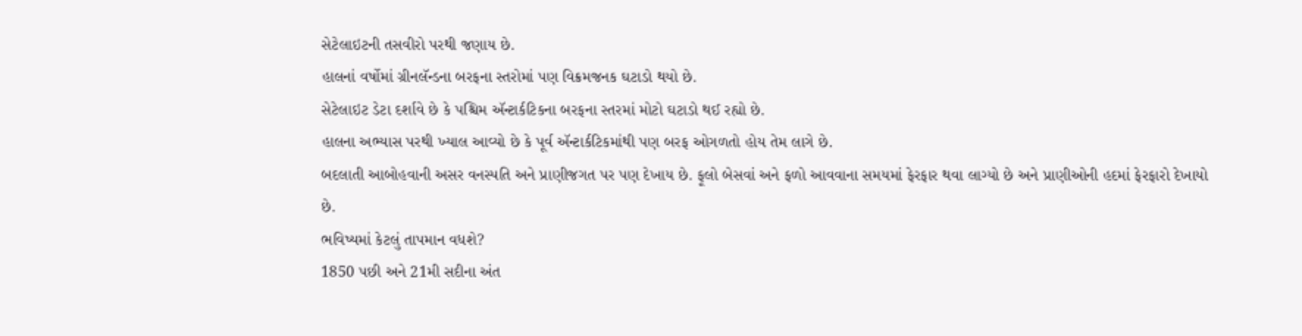સેટેલાઇટની તસવીરો પરથી જણાય છે.
હાલનાં વર્ષોમાં ગ્રીનલૅન્ડના બરફના સ્તરોમાં પણ વિક્રમજનક ઘટાડો થયો છે.
સેટેલાઇટ ડેટા દર્શાવે છે કે પશ્ચિમ ઍન્ટાર્કટિકના બરફના સ્તરમાં મોટો ઘટાડો થઈ રહ્યો છે.
હાલના અભ્યાસ પરથી ખ્યાલ આવ્યો છે કે પૂર્વ ઍન્ટાર્કટિકમાંથી પણ બરફ ઓગળતો હોય તેમ લાગે છે.
બદલાતી આબોહવાની અસર વનસ્પતિ અને પ્રાણીજગત પર પણ દેખાય છે. ફૂલો બેસવાં અને ફળો આવવાના સમયમાં ફેરફાર થવા લાગ્યો છે અને પ્રાણીઓની હદમાં ફેરફારો દેખાયો છે.
ભવિષ્યમાં કેટલું તાપમાન વધશે?
1850 પછી અને 21મી સદીના અંત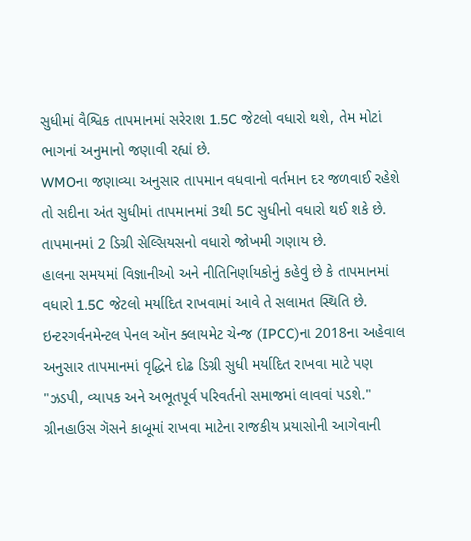સુધીમાં વૈશ્વિક તાપમાનમાં સરેરાશ 1.5C જેટલો વધારો થશે, તેમ મોટાં ભાગનાં અનુમાનો જણાવી રહ્યાં છે.
WMOના જણાવ્યા અનુસાર તાપમાન વધવાનો વર્તમાન દર જળવાઈ રહેશે તો સદીના અંત સુધીમાં તાપમાનમાં 3થી 5C સુધીનો વધારો થઈ શકે છે.
તાપમાનમાં 2 ડિગ્રી સેલ્સિયસનો વધારો જોખમી ગણાય છે.
હાલના સમયમાં વિજ્ઞાનીઓ અને નીતિનિર્ણાયકોનું કહેવું છે કે તાપમાનમાં વધારો 1.5C જેટલો મર્યાદિત રાખવામાં આવે તે સલામત સ્થિતિ છે.
ઇન્ટરગર્વનમેન્ટલ પેનલ ઑન ક્લાયમેટ ચેન્જ (IPCC)ના 2018ના અહેવાલ અનુસાર તાપમાનમાં વૃદ્ધિને દોઢ ડિગ્રી સુધી મર્યાદિત રાખવા માટે પણ "ઝડપી, વ્યાપક અને અભૂતપૂર્વ પરિવર્તનો સમાજમાં લાવવાં પડશે."
ગ્રીનહાઉસ ગૅસને કાબૂમાં રાખવા માટેના રાજકીય પ્રયાસોની આગેવાની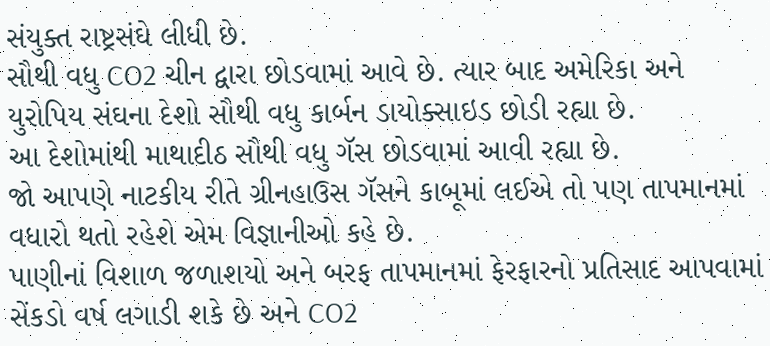સંયુક્ત રાષ્ટ્રસંઘે લીધી છે.
સૌથી વધુ CO2 ચીન દ્વારા છોડવામાં આવે છે. ત્યાર બાદ અમેરિકા અને યુરોપિય સંઘના દેશો સૌથી વધુ કાર્બન ડાયોક્સાઇડ છોડી રહ્યા છે.
આ દેશોમાંથી માથાદીઠ સૌથી વધુ ગૅસ છોડવામાં આવી રહ્યા છે.
જો આપણે નાટકીય રીતે ગ્રીનહાઉસ ગૅસને કાબૂમાં લઈએ તો પણ તાપમાનમાં વધારો થતો રહેશે એમ વિજ્ઞાનીઓ કહે છે.
પાણીનાં વિશાળ જળાશયો અને બરફ તાપમાનમાં ફેરફારનો પ્રતિસાદ આપવામાં સેંકડો વર્ષ લગાડી શકે છે અને CO2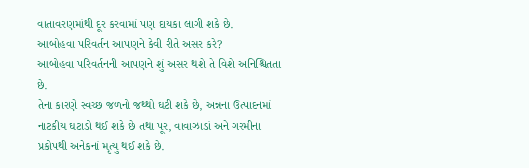વાતાવરણમાંથી દૂર કરવામાં પણ દાયકા લાગી શકે છે.
આબોહવા પરિવર્તન આપણને કેવી રીતે અસર કરે?
આબોહવા પરિવર્તનની આપણને શું અસર થશે તે વિશે અનિશ્ચિતતા છે.
તેના કારણે સ્વચ્છ જળનો જથ્થો ઘટી શકે છે, અન્નના ઉત્પાદનમાં નાટકીય ઘટાડો થઈ શકે છે તથા પૂર, વાવાઝાડાં અને ગરમીના પ્રકોપથી અનેકનાં મૃત્યુ થઈ શકે છે.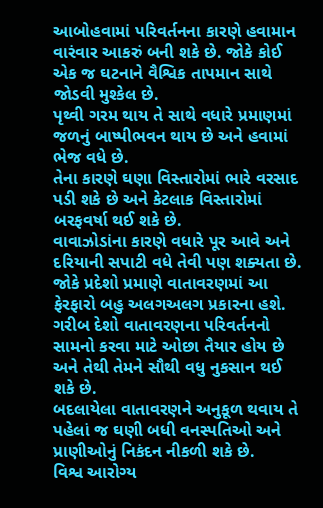આબોહવામાં પરિવર્તનના કારણે હવામાન વારંવાર આકરું બની શકે છે. જોકે કોઈ એક જ ઘટનાને વૈશ્વિક તાપમાન સાથે જોડવી મુશ્કેલ છે.
પૃથ્વી ગરમ થાય તે સાથે વધારે પ્રમાણમાં જળનું બાષ્પીભવન થાય છે અને હવામાં ભેજ વધે છે.
તેના કારણે ઘણા વિસ્તારોમાં ભારે વરસાદ પડી શકે છે અને કેટલાક વિસ્તારોમાં બરફવર્ષા થઈ શકે છે.
વાવાઝોડાંના કારણે વધારે પૂર આવે અને દરિયાની સપાટી વધે તેવી પણ શક્યતા છે. જોકે પ્રદેશો પ્રમાણે વાતાવરણમાં આ ફેરફારો બહુ અલગઅલગ પ્રકારના હશે.
ગરીબ દેશો વાતાવરણના પરિવર્તનનો સામનો કરવા માટે ઓછા તૈયાર હોય છે અને તેથી તેમને સૌથી વધુ નુકસાન થઈ શકે છે.
બદલાયેલા વાતાવરણને અનુકૂળ થવાય તે પહેલાં જ ઘણી બધી વનસ્પતિઓ અને પ્રાણીઓનું નિકંદન નીકળી શકે છે.
વિશ્વ આરોગ્ય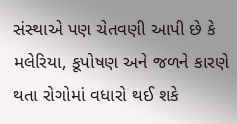સંસ્થાએ પણ ચેતવણી આપી છે કે મલેરિયા, કૂપોષણ અને જળને કારણે થતા રોગોમાં વધારો થઈ શકે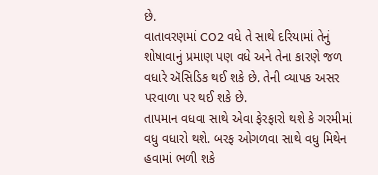છે.
વાતાવરણમાં CO2 વધે તે સાથે દરિયામાં તેનું શોષાવાનું પ્રમાણ પણ વધે અને તેના કારણે જળ વધારે ઍસિડિક થઈ શકે છે. તેની વ્યાપક અસર પરવાળા પર થઈ શકે છે.
તાપમાન વધવા સાથે એવા ફેરફારો થશે કે ગરમીમાં વધુ વધારો થશે. બરફ ઓગળવા સાથે વધુ મિથેન હવામાં ભળી શકે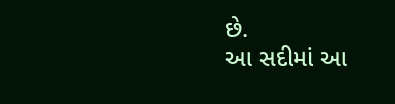છે.
આ સદીમાં આ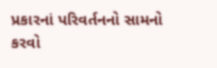પ્રકારનાં પરિવર્તનનો સામનો કરવો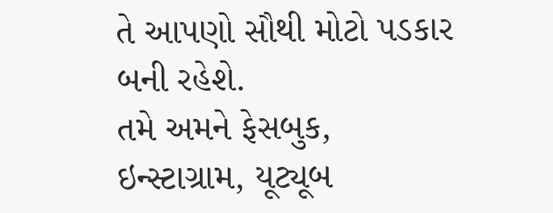તે આપણો સૌથી મોટો પડકાર બની રહેશે.
તમે અમને ફેસબુક, ઇન્સ્ટાગ્રામ, યૂટ્યૂબ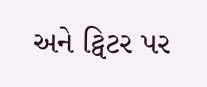અને ટ્વિટર પર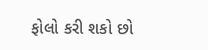ફોલો કરી શકો છો